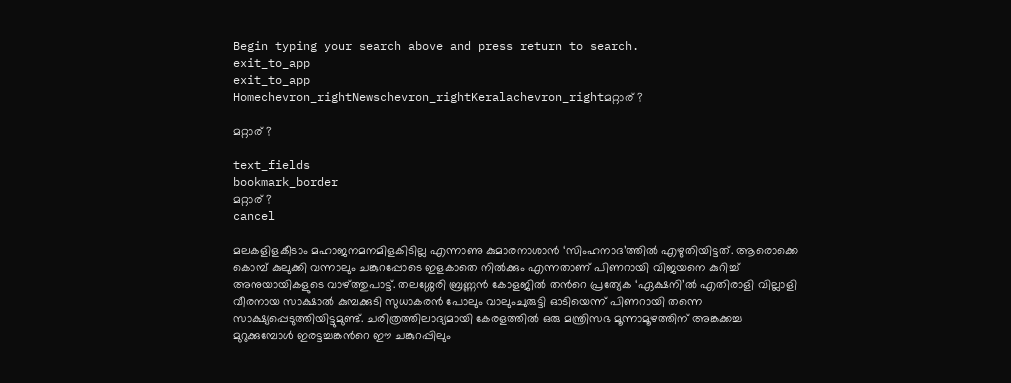Begin typing your search above and press return to search.
exit_to_app
exit_to_app
Homechevron_rightNewschevron_rightKeralachevron_rightമറ്റാര് ?

മറ്റാര് ?

text_fields
bookmark_border
മറ്റാര് ?
cancel

മലകളിളകീടാം മഹാജനമനമിളകിടില്ല എന്നാണു കുമാരനാശാൻ ‘സിംഹനാദ’ത്തിൽ എഴുതിയിട്ടത്. ആരൊക്കെ കൊമ്പ് കുലുക്കി വന്നാലും ചങ്കുറപ്പോടെ ഇളകാതെ നിൽക്കും എന്നതാണ് പിണറായി വിജയനെ കുറിച്ച് അനുയായികളുടെ വാഴ്ത്തുപാട്ട്. തലശ്ശേരി ബ്രണ്ണൻ കോളജിൽ തന്‍റെ പ്രത്യേക ‘ഏക്ഷനി’ൽ എതിരാളി വില്ലാളി വീരനായ സാക്ഷാൽ കുമ്പക്കുടി സുധാകരൻ പോലും വാലുംചുരുട്ടി ഓടിയെന്ന് പിണറായി തന്നെ സാക്ഷ്യപ്പെടുത്തിയിട്ടുമുണ്ട്. ചരിത്രത്തിലാദ്യമായി കേരളത്തിൽ ഒരു മന്ത്രിസഭ മൂന്നാമൂഴത്തിന് അങ്കക്കച്ച മുറുക്കുമ്പോൾ ഇരട്ടച്ചങ്കന്‍റെ ഈ ചങ്കുറപ്പിലും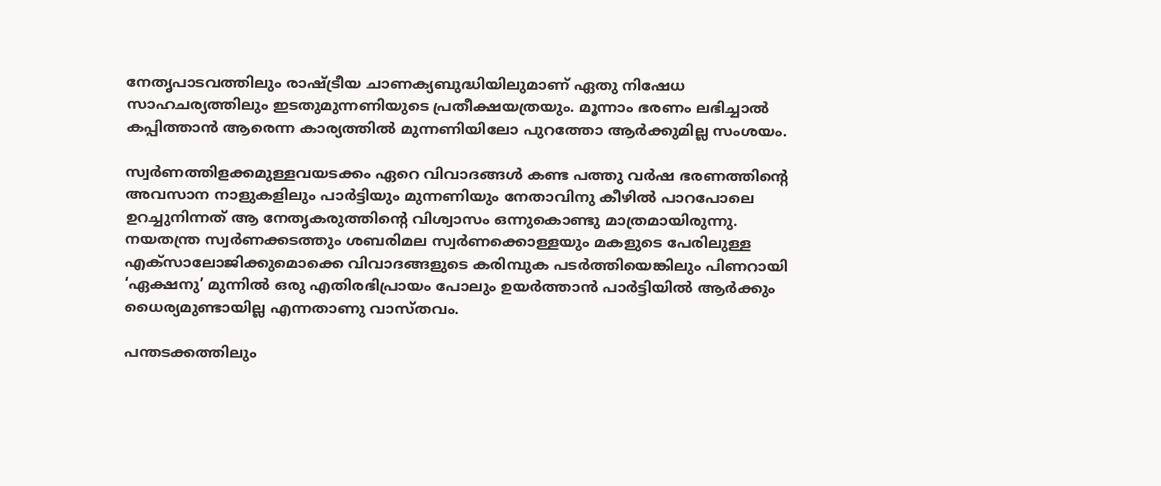നേതൃപാടവത്തിലും രാഷ്ട്രീയ ചാണക്യബുദ്ധിയിലുമാണ് ഏതു നിഷേധ സാഹചര്യത്തിലും ഇടതുമുന്നണിയുടെ പ്രതീക്ഷയത്രയും. മൂന്നാം ഭരണം ലഭിച്ചാൽ കപ്പിത്താൻ ആരെന്ന കാര്യത്തിൽ മുന്നണിയിലോ പുറത്തോ ആർക്കുമില്ല സംശയം.

സ്വർണത്തിളക്കമുള്ളവയടക്കം ഏറെ വിവാദങ്ങൾ കണ്ട പത്തു വർഷ ഭരണത്തിന്‍റെ അവസാന നാളുകളിലും പാർട്ടിയും മുന്നണിയും നേതാവിനു കീഴിൽ പാറപോലെ ഉറച്ചുനിന്നത് ആ നേതൃകരുത്തിന്‍റെ വിശ്വാസം ഒന്നുകൊണ്ടു മാത്രമായിരുന്നു. നയതന്ത്ര സ്വർണക്കടത്തും ശബരിമല സ്വർണക്കൊള്ളയും മകളുടെ പേരിലുള്ള എക്സാലോജിക്കുമൊക്കെ വിവാദങ്ങളുടെ കരിമ്പുക പടർത്തിയെങ്കിലും പിണറായി ‘ഏക്ഷനു’ മുന്നിൽ ഒരു എതിരഭിപ്രായം പോലും ഉയർത്താൻ പാർട്ടിയിൽ ആർക്കും ധൈര്യമുണ്ടായില്ല എന്നതാണു വാസ്തവം.

പന്തടക്കത്തിലും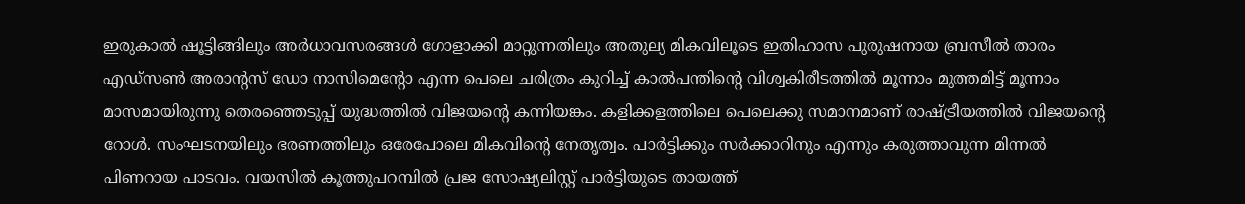ഇരുകാൽ ഷൂട്ടിങ്ങിലും അർധാവസരങ്ങൾ ഗോളാക്കി മാറ്റുന്നതിലും അതുല്യ മികവിലൂടെ ഇതിഹാസ പുരുഷനായ ബ്രസീൽ താരം എഡ്‌സൺ അരാന്റസ് ഡോ നാസിമെന്റോ എന്ന പെലെ ചരിത്രം കുറിച്ച് കാൽപന്തിന്‍റെ വിശ്വകിരീടത്തിൽ മൂന്നാം മുത്തമിട്ട് മൂന്നാം മാസമായിരുന്നു തെരഞ്ഞെടുപ്പ് യുദ്ധത്തിൽ വിജയന്‍റെ കന്നിയങ്കം. കളിക്കളത്തിലെ പെലെക്കു സമാനമാണ് രാഷ്ട്രീയത്തിൽ വിജയന്‍റെ റോൾ. സംഘടനയിലും ഭരണത്തിലും ഒരേപോലെ മികവിന്‍റെ നേതൃത്വം. പാർട്ടിക്കും സർക്കാറിനും എന്നും കരുത്താവുന്ന മിന്നൽ പിണറായ പാടവം. വയസിൽ കൂത്തുപറമ്പിൽ പ്രജ സോഷ്യലിസ്റ്റ് പാർട്ടിയുടെ തായത്ത്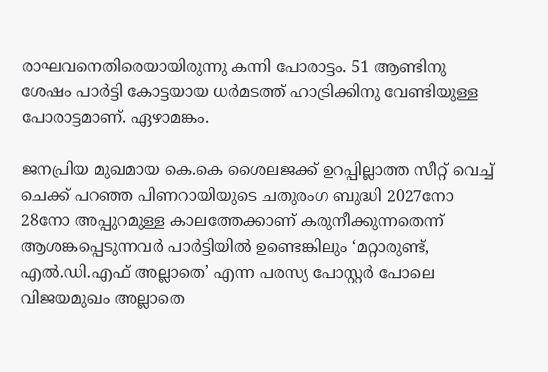രാഘവനെതിരെയായിരുന്നു കന്നി പോരാട്ടം. 51 ആണ്ടിനു ശേഷം പാർട്ടി കോട്ടയായ ധർമടത്ത് ഹാട്രിക്കിനു വേണ്ടിയുള്ള പോരാട്ടമാണ്. ഏഴാമങ്കം.

ജനപ്രിയ മുഖമായ കെ.കെ ശൈലജക്ക് ഉറപ്പില്ലാത്ത സീറ്റ് വെച്ച് ചെക്ക് പറഞ്ഞ പിണറായിയുടെ ചതുരംഗ ബുദ്ധി 2027നോ 28നോ അപ്പുറമുള്ള കാലത്തേക്കാണ് കരുനീക്കുന്നതെന്ന് ആശങ്കപ്പെടുന്നവർ പാർട്ടിയിൽ ഉണ്ടെങ്കിലും ‘മറ്റാരുണ്ട്, എൽ.ഡി.എഫ് അല്ലാതെ’ എന്ന പരസ്യ പോസ്റ്റർ പോലെ വിജയമുഖം അല്ലാതെ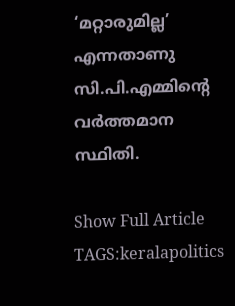‘മറ്റാരുമില്ല’ എന്നതാണു സി.പി.എമ്മിന്‍റെ വർത്തമാന സ്ഥിതി.

Show Full Article
TAGS:keralapolitics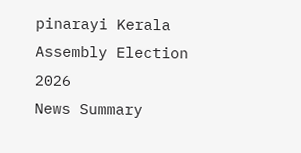pinarayi Kerala Assembly Election 2026
News Summary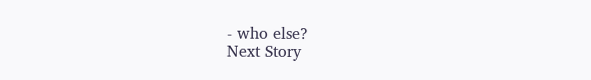- who else?
Next Story